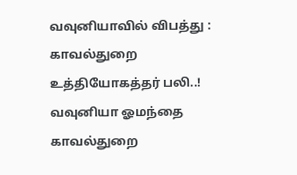வவுனியாவில் விபத்து : காவல்துறை உத்தியோகத்தர் பலி..!
வவுனியா ஓமந்தை காவல்துறை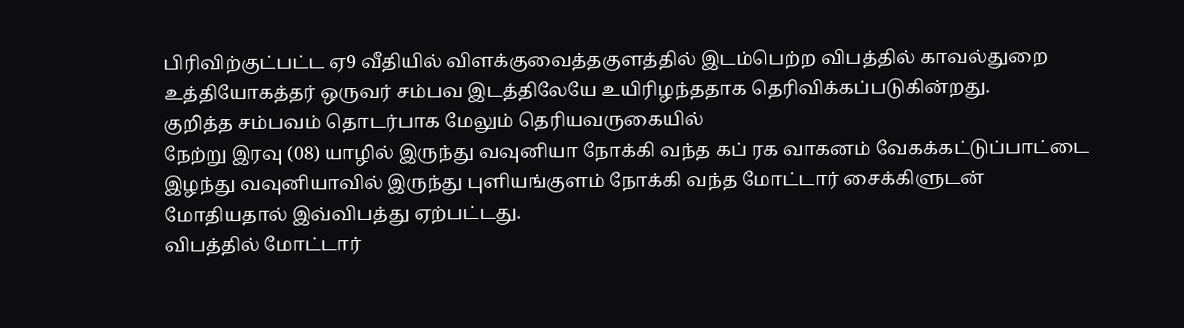பிரிவிற்குட்பட்ட ஏ9 வீதியில் விளக்குவைத்தகுளத்தில் இடம்பெற்ற விபத்தில் காவல்துறை உத்தியோகத்தர் ஒருவர் சம்பவ இடத்திலேயே உயிரிழந்ததாக தெரிவிக்கப்படுகின்றது.
குறித்த சம்பவம் தொடர்பாக மேலும் தெரியவருகையில்
நேற்று இரவு (08) யாழில் இருந்து வவுனியா நோக்கி வந்த கப் ரக வாகனம் வேகக்கட்டுப்பாட்டை இழந்து வவுனியாவில் இருந்து புளியங்குளம் நோக்கி வந்த மோட்டார் சைக்கிளுடன் மோதியதால் இவ்விபத்து ஏற்பட்டது.
விபத்தில் மோட்டார்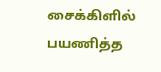சைக்கிளில் பயணித்த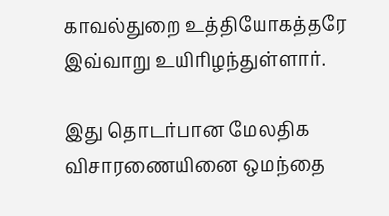காவல்துறை உத்தியோகத்தரே இவ்வாறு உயிரிழந்துள்ளார்.

இது தொடர்பான மேலதிக விசாரணையினை ஒமந்தை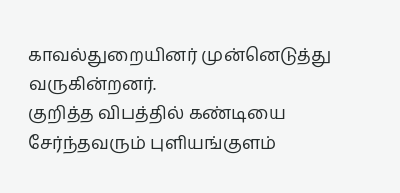காவல்துறையினர் முன்னெடுத்து வருகின்றனர்.
குறித்த விபத்தில் கண்டியை சேர்ந்தவரும் புளியங்குளம்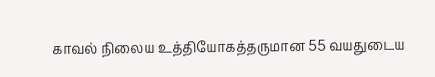காவல் நிலைய உத்தியோகத்தருமான 55 வயதுடைய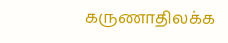கருணாதிலக்க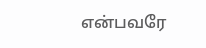என்பவரே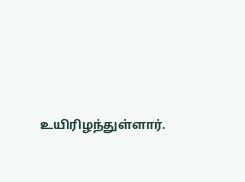உயிரிழந்துள்ளார்.